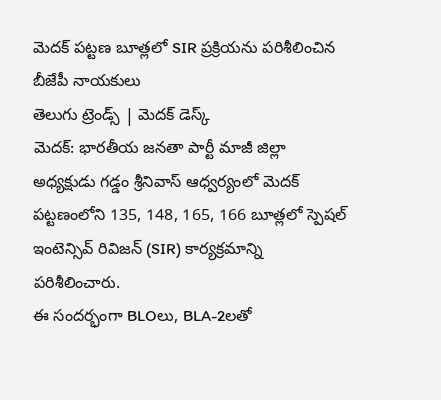మెదక్ పట్టణ బూత్లలో SIR ప్రక్రియను పరిశీలించిన బీజేపీ నాయకులు
తెలుగు ట్రెండ్స్ | మెదక్ డెస్క్
మెదక్: భారతీయ జనతా పార్టీ మాజీ జిల్లా అధ్యక్షుడు గడ్డం శ్రీనివాస్ ఆధ్వర్యంలో మెదక్ పట్టణంలోని 135, 148, 165, 166 బూత్లలో స్పెషల్ ఇంటెన్సివ్ రివిజన్ (SIR) కార్యక్రమాన్ని పరిశీలించారు.
ఈ సందర్భంగా BLOలు, BLA-2లతో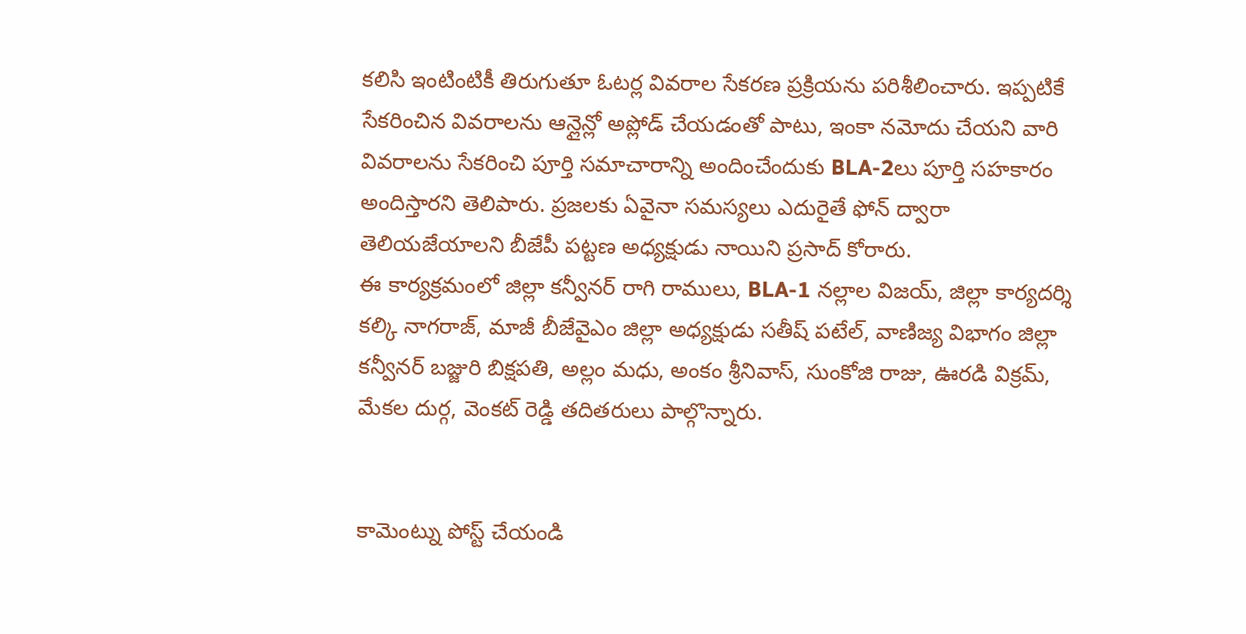కలిసి ఇంటింటికీ తిరుగుతూ ఓటర్ల వివరాల సేకరణ ప్రక్రియను పరిశీలించారు. ఇప్పటికే సేకరించిన వివరాలను ఆన్లైన్లో అప్లోడ్ చేయడంతో పాటు, ఇంకా నమోదు చేయని వారి వివరాలను సేకరించి పూర్తి సమాచారాన్ని అందించేందుకు BLA-2లు పూర్తి సహకారం అందిస్తారని తెలిపారు. ప్రజలకు ఏవైనా సమస్యలు ఎదురైతే ఫోన్ ద్వారా తెలియజేయాలని బీజేపీ పట్టణ అధ్యక్షుడు నాయిని ప్రసాద్ కోరారు.
ఈ కార్యక్రమంలో జిల్లా కన్వీనర్ రాగి రాములు, BLA-1 నల్లాల విజయ్, జిల్లా కార్యదర్శి కల్కి నాగరాజ్, మాజీ బీజేవైఎం జిల్లా అధ్యక్షుడు సతీష్ పటేల్, వాణిజ్య విభాగం జిల్లా కన్వీనర్ బజ్జురి బిక్షపతి, అల్లం మధు, అంకం శ్రీనివాస్, సుంకోజి రాజు, ఊరడి విక్రమ్, మేకల దుర్గ, వెంకట్ రెడ్డి తదితరులు పాల్గొన్నారు.


కామెంట్ను పోస్ట్ చేయండి